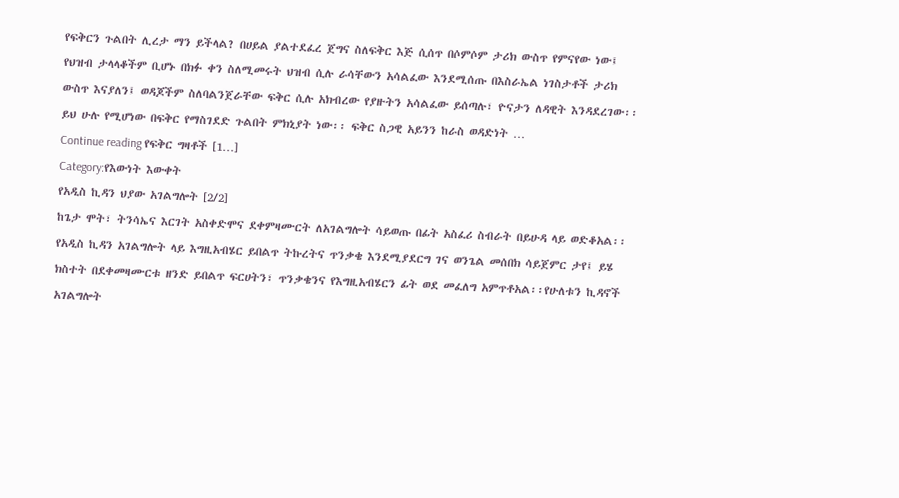የፍቅርን ጉልበት ሊረታ ማን ይችላል? በሀይል ያልተደፈረ ጀግና ስለፍቅር እጅ ሲሰጥ በሶምሶም ታሪክ ውስጥ የምናየው ነው፤ የህዝብ ታላላቆችም ቢሆኑ በክፉ ቀን ስለሚመሩት ህዝብ ሲሉ ራሳቸውን አሳልፈው እንደሚሰጡ በእስራኤል ነገስታቶች ታሪክ ውስጥ እናያለን፤ ወዳጆችም ስለባልንጀራቸው ፍቅር ሲሉ አክብረው የያዙትን አሳልፈው ይሰጣሉ፣ ዮናታን ለዳዊት እንዳደረገው፡፡ይህ ሁሉ የሚሆነው በፍቅር የማስገደድ ጉልበት ምክኒያት ነው፡፡ ፍቅር ስጋዊ አይንን ከራስ ወዳድነት …
Continue reading የፍቅር ግዛቶች [1…]
Category:የእውነት እውቀት
የአዲስ ኪዳን ህያው አገልግሎት [2/2]
ከጌታ ሞት፣ ትንሳኤና እርገት አስቀድሞና ደቀምዛሙርት ለአገልግሎት ሳይወጡ በፊት አስፈሪ ስብራት በይሁዳ ላይ ወድቆአል፡፡ የአዲስ ኪዳን አገልግሎት ላይ እግዚአብሄር ይበልጥ ትኩረትና ጥንቃቄ እንደሚያደርግ ገና ወንጌል መሰበክ ሳይጀምር ታየ፤ ይሄ ክስተት በደቀመዛሙርቱ ዘንድ ይበልጥ ፍርሀትን፣ ጥንቃቄንና የእግዚአብሄርን ፊት ወደ መፈለግ አምጥቶአል፡፡የሁለቱን ኪዳኖች አገልግሎት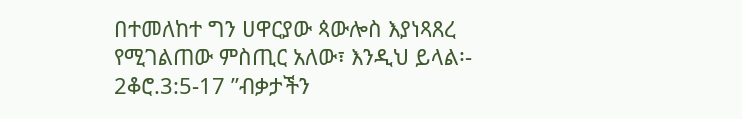በተመለከተ ግን ሀዋርያው ጳውሎስ እያነጻጸረ የሚገልጠው ምስጢር አለው፣ እንዲህ ይላል፡- 2ቆሮ.3:5-17 ”ብቃታችን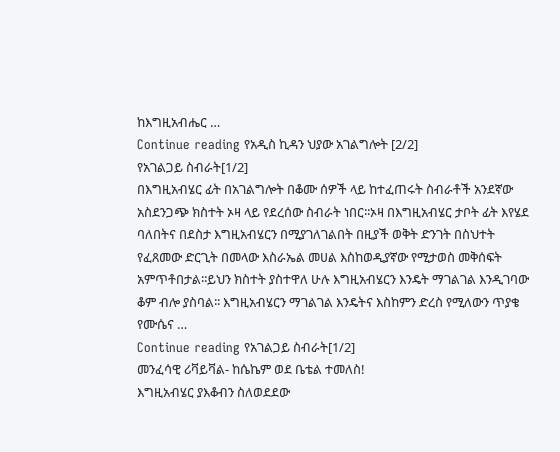ከእግዚአብሔር …
Continue reading የአዲስ ኪዳን ህያው አገልግሎት [2/2]
የአገልጋይ ስብራት[1/2]
በእግዚአብሄር ፊት በአገልግሎት በቆሙ ሰዎች ላይ ከተፈጠሩት ስብራቶች አንደኛው አስደንጋጭ ክስተት ኦዛ ላይ የደረሰው ስብራት ነበር፡፡ኦዛ በእግዚአብሄር ታቦት ፊት እየሄደ ባለበትና በደስታ እግዚአብሄርን በሚያገለገልበት በዚያች ወቅት ድንገት በስህተት የፈጸመው ድርጊት በመላው እስራኤል መሀል እስከወዲያኛው የሚታወስ መቅሰፍት አምጥቶበታል፡፡ይህን ክስተት ያስተዋለ ሁሉ እግዚአብሄርን እንዴት ማገልገል እንዲገባው ቆም ብሎ ያስባል፡፡ እግዚአብሄርን ማገልገል እንዴትና እስከምን ድረስ የሚለውን ጥያቄ የሙሴና …
Continue reading የአገልጋይ ስብራት[1/2]
መንፈሳዊ ሪቫይቫል- ከሴኬም ወደ ቤቴል ተመለስ!
እግዚአብሄር ያእቆብን ስለወደደው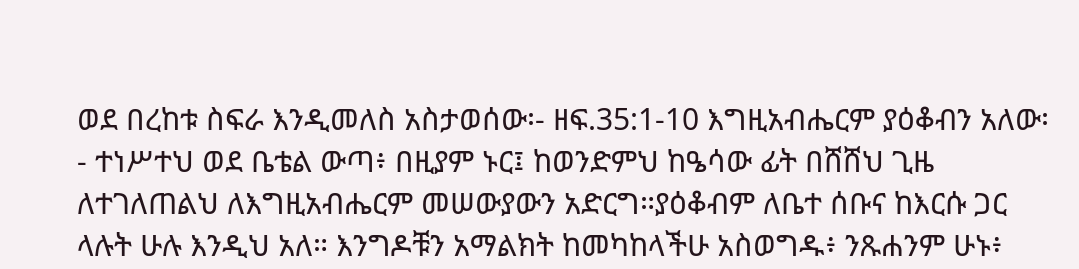ወደ በረከቱ ስፍራ እንዲመለስ አስታወሰው፡- ዘፍ.35:1-10 እግዚአብሔርም ያዕቆብን አለው፡- ተነሥተህ ወደ ቤቴል ውጣ፥ በዚያም ኑር፤ ከወንድምህ ከዔሳው ፊት በሸሸህ ጊዜ ለተገለጠልህ ለእግዚአብሔርም መሠውያውን አድርግ።ያዕቆብም ለቤተ ሰቡና ከእርሱ ጋር ላሉት ሁሉ እንዲህ አለ። እንግዶቹን አማልክት ከመካከላችሁ አስወግዱ፥ ንጹሐንም ሁኑ፥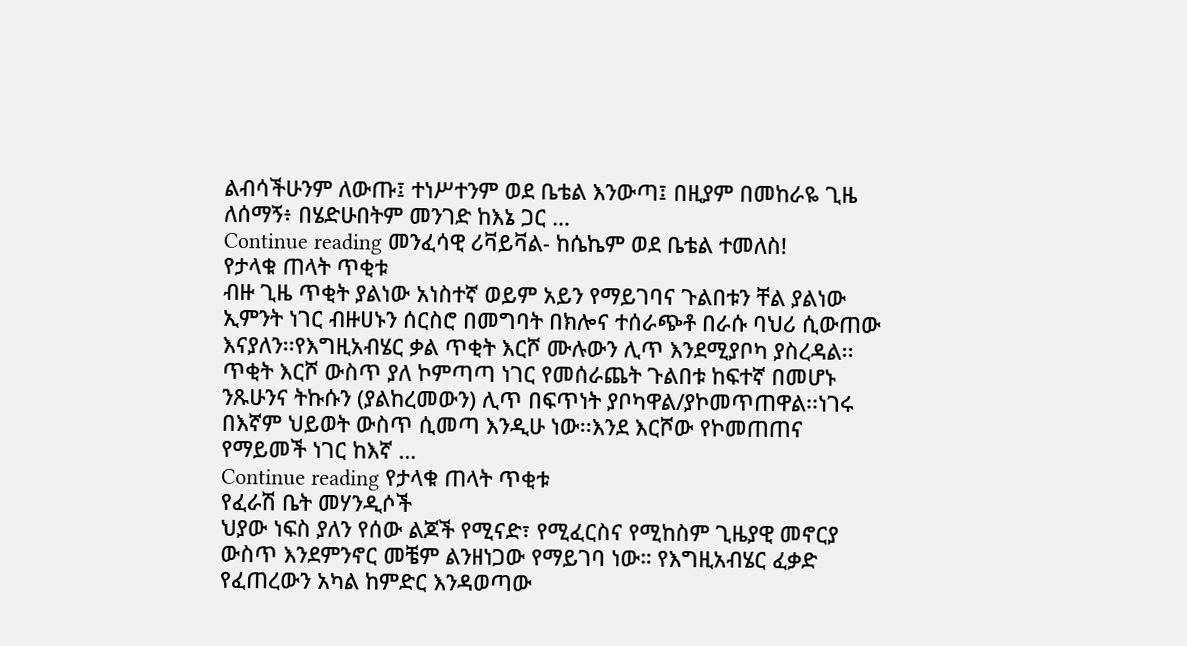ልብሳችሁንም ለውጡ፤ ተነሥተንም ወደ ቤቴል እንውጣ፤ በዚያም በመከራዬ ጊዜ ለሰማኝ፥ በሄድሁበትም መንገድ ከእኔ ጋር …
Continue reading መንፈሳዊ ሪቫይቫል- ከሴኬም ወደ ቤቴል ተመለስ!
የታላቁ ጠላት ጥቂቱ
ብዙ ጊዜ ጥቂት ያልነው አነስተኛ ወይም አይን የማይገባና ጉልበቱን ቸል ያልነው ኢምንት ነገር ብዙሀኑን ሰርስሮ በመግባት በክሎና ተሰራጭቶ በራሱ ባህሪ ሲውጠው እናያለን፡፡የእግዚአብሄር ቃል ጥቂት እርሾ ሙሉውን ሊጥ እንደሚያቦካ ያስረዳል፡፡ጥቂት እርሾ ውስጥ ያለ ኮምጣጣ ነገር የመሰራጨት ጉልበቱ ከፍተኛ በመሆኑ ንጹሁንና ትኩሱን (ያልከረመውን) ሊጥ በፍጥነት ያቦካዋል/ያኮመጥጠዋል፡፡ነገሩ በእኛም ህይወት ውስጥ ሲመጣ እንዲሁ ነው፡፡እንደ እርሾው የኮመጠጠና የማይመች ነገር ከእኛ …
Continue reading የታላቁ ጠላት ጥቂቱ
የፈራሽ ቤት መሃንዲሶች
ህያው ነፍስ ያለን የሰው ልጆች የሚናድ፣ የሚፈርስና የሚከስም ጊዜያዊ መኖርያ ውስጥ እንደምንኖር መቼም ልንዘነጋው የማይገባ ነው። የእግዚአብሄር ፈቃድ የፈጠረውን አካል ከምድር እንዳወጣው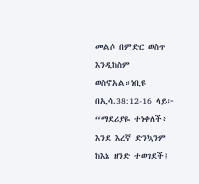መልሶ በምድር ወስጥ እንዲከስም ወስኖአል።ነቢዩ በኢሳ.38:12-16 ላይ፦ “ማደሪያዬ ተነቀለች፥ እንደ እረኛ ድንኳንም ከእኔ ዘንድ ተወገደች፤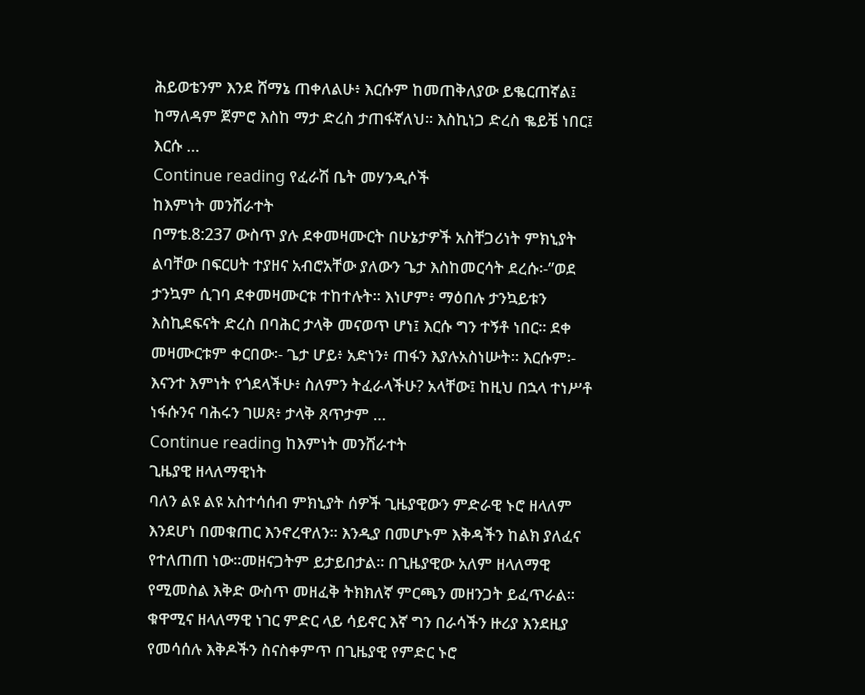ሕይወቴንም እንደ ሸማኔ ጠቀለልሁ፥ እርሱም ከመጠቅለያው ይቈርጠኛል፤ ከማለዳም ጀምሮ እስከ ማታ ድረስ ታጠፋኛለህ። እስኪነጋ ድረስ ቈይቼ ነበር፤ እርሱ …
Continue reading የፈራሽ ቤት መሃንዲሶች
ከእምነት መንሸራተት
በማቴ.8:237 ውስጥ ያሉ ደቀመዛሙርት በሁኔታዎች አስቸጋሪነት ምክኒያት ልባቸው በፍርሀት ተያዘና አብሮአቸው ያለውን ጌታ እስከመርሳት ደረሱ፡-”ወደ ታንኳም ሲገባ ደቀመዛሙርቱ ተከተሉት። እነሆም፥ ማዕበሉ ታንኳይቱን እስኪደፍናት ድረስ በባሕር ታላቅ መናወጥ ሆነ፤ እርሱ ግን ተኝቶ ነበር። ደቀ መዛሙርቱም ቀርበው፡- ጌታ ሆይ፥ አድነን፥ ጠፋን እያሉአስነሡት። እርሱም፡- እናንተ እምነት የጎደላችሁ፥ ስለምን ትፈራላችሁ? አላቸው፤ ከዚህ በኋላ ተነሥቶ ነፋሱንና ባሕሩን ገሠጸ፥ ታላቅ ጸጥታም …
Continue reading ከእምነት መንሸራተት
ጊዜያዊ ዘላለማዊነት
ባለን ልዩ ልዩ አስተሳሰብ ምክኒያት ሰዎች ጊዜያዊውን ምድራዊ ኑሮ ዘላለም እንደሆነ በመቁጠር እንኖረዋለን። እንዲያ በመሆኑም እቅዳችን ከልክ ያለፈና የተለጠጠ ነው።መዘናጋትም ይታይበታል፡፡ በጊዜያዊው አለም ዘላለማዊ የሚመስል እቅድ ውስጥ መዘፈቅ ትክክለኛ ምርጫን መዘንጋት ይፈጥራል፡፡ ቁዋሚና ዘላለማዊ ነገር ምድር ላይ ሳይኖር እኛ ግን በራሳችን ዙሪያ እንደዚያ የመሳሰሉ እቅዶችን ስናስቀምጥ በጊዜያዊ የምድር ኑሮ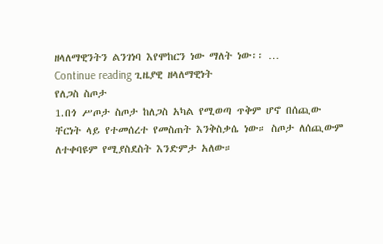ዘላለማዊንትን ልንገነባ እየሞከርን ነው ማለት ነው፡፡ …
Continue reading ጊዜያዊ ዘላለማዊነት
የለጋስ ስጦታ
1.በጎ ሥጦታ ስጦታ ከለጋስ አካል የሚወጣ ጥቅም ሆኖ በሰጪው ቸርነት ላይ የተመሰረተ የመስጠት እንቅስቃሴ ነው። ስጦታ ለሰጪውም ለተቀባዩም የሚያስደስት እንድምታ አለው።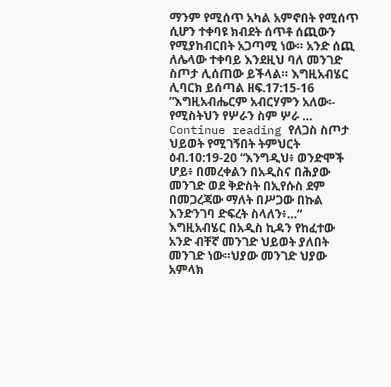ማንም የሚሰጥ አካል አምኖበት የሚሰጥ ሲሆን ተቀባዩ ክብደት ሰጥቶ ሰጪውን የሚያከብርበት አጋጣሚ ነው። አንድ ሰጪ ለሌላው ተቀባይ እንደዚህ ባለ መንገድ ስጦታ ሊሰጠው ይችላል። እግዚአብሄር ሊባርክ ይሰጣል ዘፍ.17:15-16 ”እግዚአብሔርም አብርሃምን አለው፡- የሚስትህን የሦራን ስም ሦራ …
Continue reading የለጋስ ስጦታ
ህይወት የሚገኝበት ትምህርት
ዕብ.10:19-20 “እንግዲህ፥ ወንድሞች ሆይ፥ በመረቀልን በአዲስና በሕያው መንገድ ወደ ቅድስት በኢየሱስ ደም በመጋረጃው ማለት በሥጋው በኩል እንድንገባ ድፍረት ስላለን፥…“ እግዚአብሄር በአዲስ ኪዳን የከፈተው አንድ ብቸኛ መንገድ ህይወት ያለበት መንገድ ነው።ህያው መንገድ ህያው አምላክ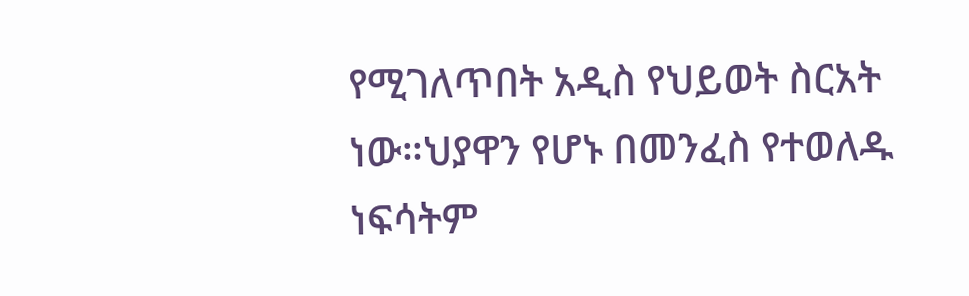የሚገለጥበት አዲስ የህይወት ስርአት ነው።ህያዋን የሆኑ በመንፈስ የተወለዱ ነፍሳትም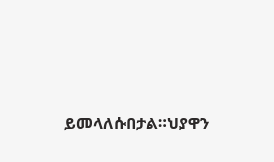ይመላለሱበታል።ህያዋን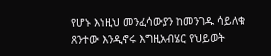የሆኑ እነዚህ መንፈሳውያን ከመንገዱ ሳይለቁ ጸንተው እንዲኖሩ እግዚአብሄር የህይወት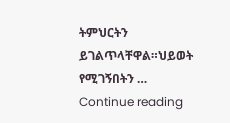ትምህርትን ይገልጥላቸዋል።ህይወት የሚገኝበትን …
Continue reading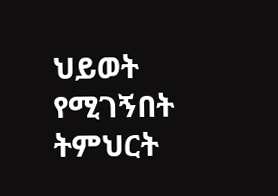ህይወት የሚገኝበት ትምህርት